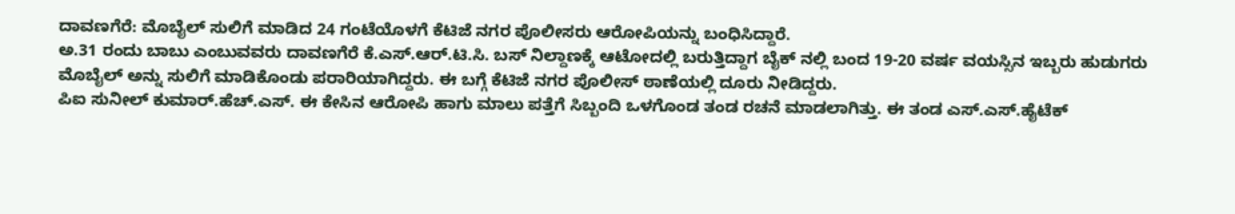ದಾವಣಗೆರೆ: ಮೊಬೈಲ್ ಸುಲಿಗೆ ಮಾಡಿದ 24 ಗಂಟೆಯೊಳಗೆ ಕೆಟಿಜೆ ನಗರ ಪೊಲೀಸರು ಆರೋಪಿಯನ್ನು ಬಂಧಿಸಿದ್ದಾರೆ.
ಅ.31 ರಂದು ಬಾಬು ಎಂಬುವವರು ದಾವಣಗೆರೆ ಕೆ.ಎಸ್.ಆರ್.ಟಿ.ಸಿ. ಬಸ್ ನಿಲ್ದಾಣಕ್ಕೆ ಆಟೋದಲ್ಲಿ ಬರುತ್ತಿದ್ದಾಗ ಬೈಕ್ ನಲ್ಲಿ ಬಂದ 19-20 ವರ್ಷ ವಯಸ್ಸಿನ ಇಬ್ಬರು ಹುಡುಗರು ಮೊಬೈಲ್ ಅನ್ನು ಸುಲಿಗೆ ಮಾಡಿಕೊಂಡು ಪರಾರಿಯಾಗಿದ್ದರು. ಈ ಬಗ್ಗೆ ಕೆಟಿಜೆ ನಗರ ಪೊಲೀಸ್ ಠಾಣೆಯಲ್ಲಿ ದೂರು ನೀಡಿದ್ದರು.
ಪಿಐ ಸುನೀಲ್ ಕುಮಾರ್.ಹೆಚ್.ಎಸ್. ಈ ಕೇಸಿನ ಆರೋಪಿ ಹಾಗು ಮಾಲು ಪತ್ತೆಗೆ ಸಿಬ್ಬಂದಿ ಒಳಗೊಂಡ ತಂಡ ರಚನೆ ಮಾಡಲಾಗಿತ್ತು. ಈ ತಂಡ ಎಸ್.ಎಸ್.ಹೈಟೆಕ್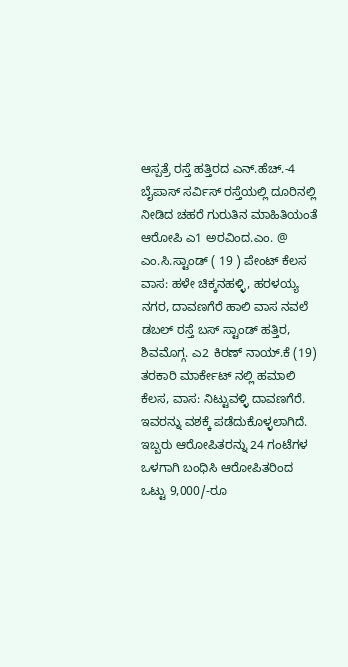ಆಸ್ಪತ್ರೆ ರಸ್ತೆ ಹತ್ತಿರದ ಎನ್.ಹೆಚ್.-4 ಬೈಪಾಸ್ ಸರ್ವಿಸ್ ರಸ್ತೆಯಲ್ಲಿ ದೂರಿನಲ್ಲಿ ನೀಡಿದ ಚಹರೆ ಗುರುತಿನ ಮಾಹಿತಿಯಂತೆ ಆರೋಪಿ ಎ1 ಅರವಿಂದ.ಎಂ. @ ಎಂ.ಸಿ.ಸ್ಟಾಂಡ್ ( 19 ) ಪೇಂಟ್ ಕೆಲಸ ವಾಸ: ಹಳೇ ಚಿಕ್ಕನಹಳ್ಳಿ, ಹರಳಯ್ಯ ನಗರ, ದಾವಣಗೆರೆ ಹಾಲಿ ವಾಸ ನವಲೆ ಡಬಲ್ ರಸ್ತೆ ಬಸ್ ಸ್ಟಾಂಡ್ ಹತ್ತಿರ, ಶಿವಮೊಗ್ಗ. ಎ2 ಕಿರಣ್ ನಾಯ್.ಕೆ (19) ತರಕಾರಿ ಮಾರ್ಕೇಟ್ ನಲ್ಲಿ ಹಮಾಲಿ ಕೆಲಸ, ವಾಸ: ನಿಟ್ಟುವಳ್ಳಿ ದಾವಣಗೆರೆ. ಇವರನ್ನು ವಶಕ್ಕೆ ಪಡೆದುಕೊಳ್ಳಲಾಗಿದೆ.
ಇಬ್ಬರು ಆರೋಪಿತರನ್ನು 24 ಗಂಟೆಗಳ ಒಳಗಾಗಿ ಬಂಧಿಸಿ ಆರೋಪಿತರಿಂದ ಒಟ್ಟು 9,000/-ರೂ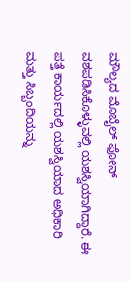ಮೌಲ್ಯದ ಮೊಬೈಲ್ ಫೋನ್ ವಶಪಡಿಸಿಕೊಳ್ಳುವಲ್ಲಿ ಯಶಸ್ವಿಯಾಗಿದ್ದಾರೆ. ಈ ಪತ್ತೆ ಕಾರ್ಯದಲ್ಲಿ ಯಶಸ್ವಿಯಾದ ಅಧಿಕಾರಿ ಮತ್ತು ಸಿಬ್ಬಂದಿಯನ್ನು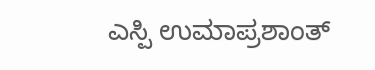ಎಸ್ಪಿ ಉಮಾಪ್ರಶಾಂತ್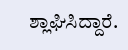ಶ್ಲಾಘಿಸಿದ್ದಾರೆ.